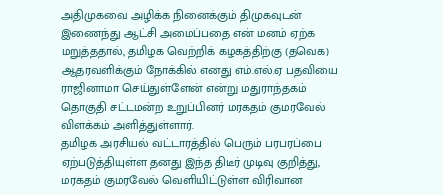அதிமுகவை அழிக்க நினைக்கும் திமுகவுடன் இணைந்து ஆட்சி அமைப்பதை என் மனம் ஏற்க மறுத்ததால், தமிழக வெற்றிக் கழகத்திற்கு (தவெக) ஆதரவளிக்கும் நோக்கில் எனது எம்.எல்.ஏ பதவியை ராஜினாமா செய்துள்ளேன் என்று மதுராந்தகம் தொகுதி சட்டமன்ற உறுப்பினர் மரகதம் குமரவேல் விளக்கம் அளித்துள்ளார்.
தமிழக அரசியல் வட்டாரத்தில் பெரும் பரபரப்பை ஏற்படுத்தியுள்ள தனது இந்த திடீர் முடிவு குறித்து, மரகதம் குமரவேல் வெளியிட்டுள்ள விரிவான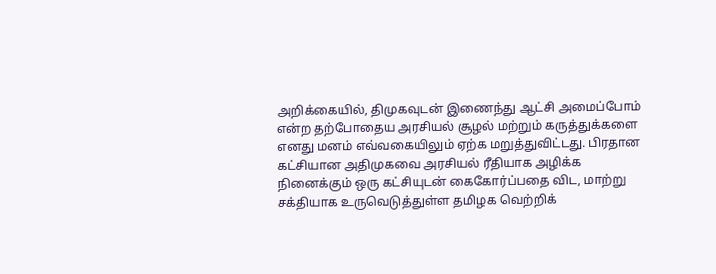அறிக்கையில், திமுகவுடன் இணைந்து ஆட்சி அமைப்போம் என்ற தற்போதைய அரசியல் சூழல் மற்றும் கருத்துக்களை எனது மனம் எவ்வகையிலும் ஏற்க மறுத்துவிட்டது. பிரதான கட்சியான அதிமுகவை அரசியல் ரீதியாக அழிக்க நினைக்கும் ஒரு கட்சியுடன் கைகோர்ப்பதை விட, மாற்று சக்தியாக உருவெடுத்துள்ள தமிழக வெற்றிக்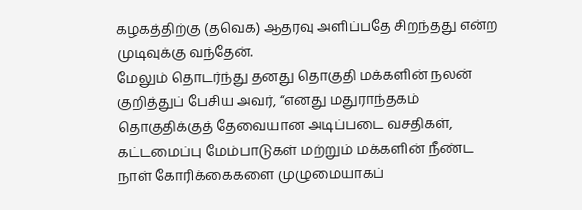கழகத்திற்கு (தவெக) ஆதரவு அளிப்பதே சிறந்தது என்ற முடிவுக்கு வந்தேன்.
மேலும் தொடர்ந்து தனது தொகுதி மக்களின் நலன் குறித்துப் பேசிய அவர், “எனது மதுராந்தகம் தொகுதிக்குத் தேவையான அடிப்படை வசதிகள், கட்டமைப்பு மேம்பாடுகள் மற்றும் மக்களின் நீண்ட நாள் கோரிக்கைகளை முழுமையாகப்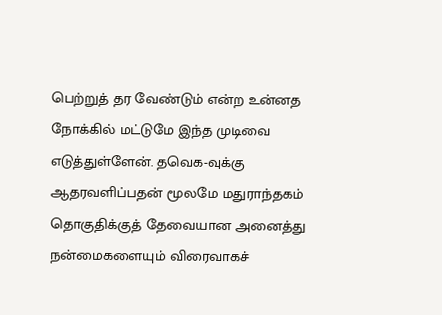பெற்றுத் தர வேண்டும் என்ற உன்னத நோக்கில் மட்டுமே இந்த முடிவை எடுத்துள்ளேன். தவெக-வுக்கு ஆதரவளிப்பதன் மூலமே மதுராந்தகம் தொகுதிக்குத் தேவையான அனைத்து நன்மைகளையும் விரைவாகச்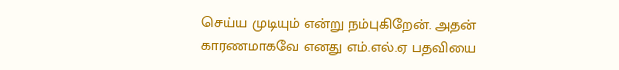செய்ய முடியும் என்று நம்புகிறேன். அதன் காரணமாகவே எனது எம்.எல்.ஏ பதவியை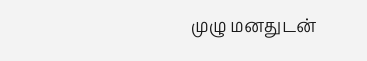முழு மனதுடன்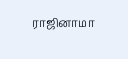ராஜினாமா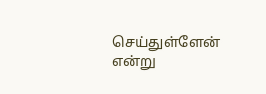செய்துள்ளேன் என்று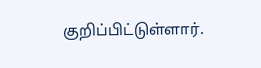குறிப்பிட்டுள்ளார்.